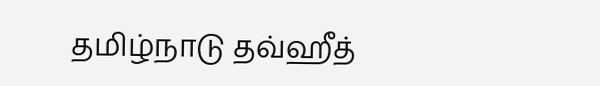தமிழ்நாடு தவ்ஹீத்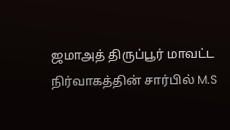ஜமாஅத் திருப்பூர் மாவட்ட நிர்வாகத்தின் சார்பில் M.S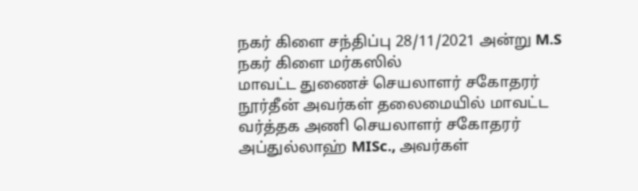நகர் கிளை சந்திப்பு 28/11/2021 அன்று M.S நகர் கிளை மர்கஸில்
மாவட்ட துணைச் செயலாளர் சகோதரர் நூர்தீன் அவர்கள் தலைமையில் மாவட்ட வர்த்தக அணி செயலாளர் சகோதரர் அப்துல்லாஹ் MISc., அவர்கள்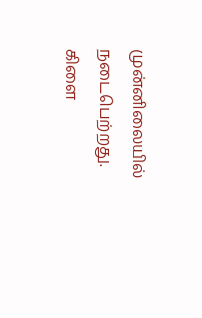முன்னிலையில் நடைபெற்றது.
கிளை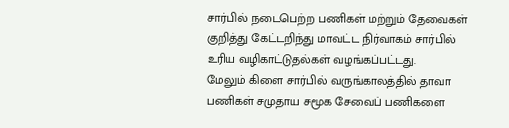சார்பில் நடைபெற்ற பணிகள் மற்றும் தேவைகள் குறித்து கேட்டறிந்து மாவட்ட நிர்வாகம் சார்பில் உரிய வழிகாட்டுதல்கள் வழங்கப்பட்டது.
மேலும் கிளை சார்பில் வருங்காலத்தில் தாவா பணிகள் சமுதாய சமூக சேவைப் பணிகளை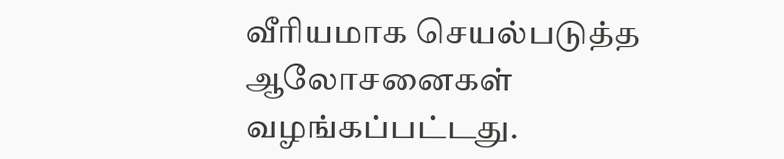வீரியமாக செயல்படுத்த ஆலோசனைகள் வழங்கப்பட்டது.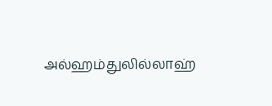அல்ஹம்துலில்லாஹ்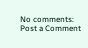No comments:
Post a Comment